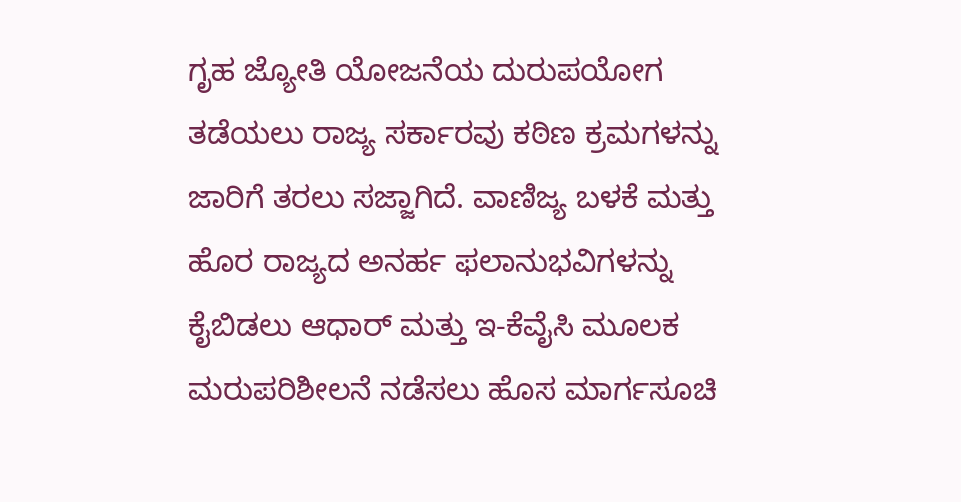ಗೃಹ ಜ್ಯೋತಿ ಯೋಜನೆಯ ದುರುಪಯೋಗ ತಡೆಯಲು ರಾಜ್ಯ ಸರ್ಕಾರವು ಕಠಿಣ ಕ್ರಮಗಳನ್ನು ಜಾರಿಗೆ ತರಲು ಸಜ್ಜಾಗಿದೆ. ವಾಣಿಜ್ಯ ಬಳಕೆ ಮತ್ತು ಹೊರ ರಾಜ್ಯದ ಅನರ್ಹ ಫಲಾನುಭವಿಗಳನ್ನು ಕೈಬಿಡಲು ಆಧಾರ್ ಮತ್ತು ಇ-ಕೆವೈಸಿ ಮೂಲಕ ಮರುಪರಿಶೀಲನೆ ನಡೆಸಲು ಹೊಸ ಮಾರ್ಗಸೂಚಿ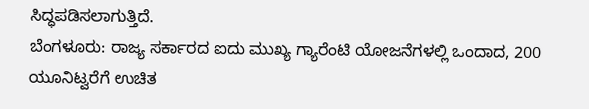ಸಿದ್ಧಪಡಿಸಲಾಗುತ್ತಿದೆ.
ಬೆಂಗಳೂರು: ರಾಜ್ಯ ಸರ್ಕಾರದ ಐದು ಮುಖ್ಯ ಗ್ಯಾರೆಂಟಿ ಯೋಜನೆಗಳಲ್ಲಿ ಒಂದಾದ, 200 ಯೂನಿಟ್ವರೆಗೆ ಉಚಿತ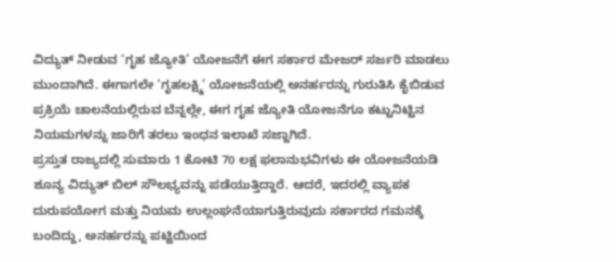ವಿದ್ಯುತ್ ನೀಡುವ ‘ಗೃಹ ಜ್ಯೋತಿ’ ಯೋಜನೆಗೆ ಈಗ ಸರ್ಕಾರ ಮೇಜರ್ ಸರ್ಜರಿ ಮಾಡಲು ಮುಂದಾಗಿದೆ. ಈಗಾಗಲೇ ‘ಗೃಹಲಕ್ಷ್ಮಿ’ ಯೋಜನೆಯಲ್ಲಿ ಅನರ್ಹರನ್ನು ಗುರುತಿಸಿ ಕೈಬಿಡುವ ಪ್ರಕ್ರಿಯೆ ಚಾಲನೆಯಲ್ಲಿರುವ ಬೆನ್ನಲ್ಲೇ, ಈಗ ಗೃಹ ಜ್ಯೋತಿ ಯೋಜನೆಗೂ ಕಟ್ಟುನಿಟ್ಟಿನ ನಿಯಮಗಳನ್ನು ಜಾರಿಗೆ ತರಲು ಇಂಧನ ಇಲಾಖೆ ಸಜ್ಜಾಗಿದೆ.
ಪ್ರಸ್ತುತ ರಾಜ್ಯದಲ್ಲಿ ಸುಮಾರು 1 ಕೋಟಿ 70 ಲಕ್ಷ ಫಲಾನುಭವಿಗಳು ಈ ಯೋಜನೆಯಡಿ ಶೂನ್ಯ ವಿದ್ಯುತ್ ಬಿಲ್ ಸೌಲಭ್ಯವನ್ನು ಪಡೆಯುತ್ತಿದ್ದಾರೆ. ಆದರೆ, ಇದರಲ್ಲಿ ವ್ಯಾಪಕ ದುರುಪಯೋಗ ಮತ್ತು ನಿಯಮ ಉಲ್ಲಂಘನೆಯಾಗುತ್ತಿರುವುದು ಸರ್ಕಾರದ ಗಮನಕ್ಕೆ ಬಂದಿದ್ದು, ಅನರ್ಹರನ್ನು ಪಟ್ಟಿಯಿಂದ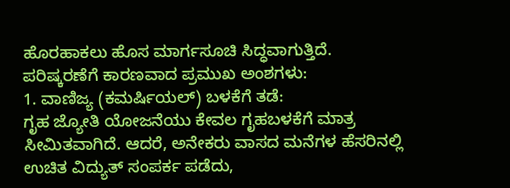ಹೊರಹಾಕಲು ಹೊಸ ಮಾರ್ಗಸೂಚಿ ಸಿದ್ಧವಾಗುತ್ತಿದೆ.
ಪರಿಷ್ಕರಣೆಗೆ ಕಾರಣವಾದ ಪ್ರಮುಖ ಅಂಶಗಳು:
1. ವಾಣಿಜ್ಯ (ಕಮರ್ಷಿಯಲ್) ಬಳಕೆಗೆ ತಡೆ:
ಗೃಹ ಜ್ಯೋತಿ ಯೋಜನೆಯು ಕೇವಲ ಗೃಹಬಳಕೆಗೆ ಮಾತ್ರ ಸೀಮಿತವಾಗಿದೆ. ಆದರೆ, ಅನೇಕರು ವಾಸದ ಮನೆಗಳ ಹೆಸರಿನಲ್ಲಿ ಉಚಿತ ವಿದ್ಯುತ್ ಸಂಪರ್ಕ ಪಡೆದು,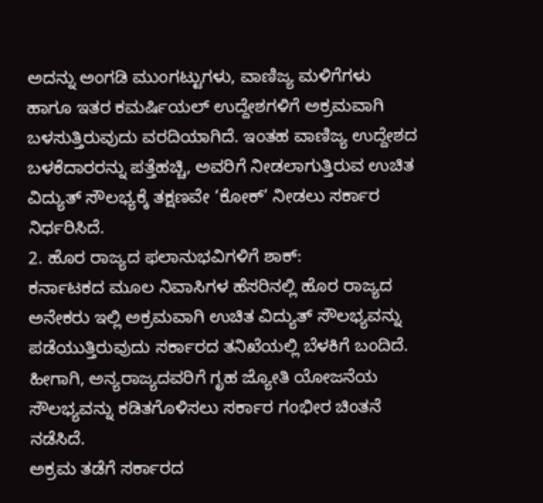ಅದನ್ನು ಅಂಗಡಿ ಮುಂಗಟ್ಟುಗಳು, ವಾಣಿಜ್ಯ ಮಳಿಗೆಗಳು ಹಾಗೂ ಇತರ ಕಮರ್ಷಿಯಲ್ ಉದ್ದೇಶಗಳಿಗೆ ಅಕ್ರಮವಾಗಿ ಬಳಸುತ್ತಿರುವುದು ವರದಿಯಾಗಿದೆ. ಇಂತಹ ವಾಣಿಜ್ಯ ಉದ್ದೇಶದ ಬಳಕೆದಾರರನ್ನು ಪತ್ತೆಹಚ್ಚಿ, ಅವರಿಗೆ ನೀಡಲಾಗುತ್ತಿರುವ ಉಚಿತ ವಿದ್ಯುತ್ ಸೌಲಭ್ಯಕ್ಕೆ ತಕ್ಷಣವೇ ‘ಕೋಕ್’ ನೀಡಲು ಸರ್ಕಾರ ನಿರ್ಧರಿಸಿದೆ.
2. ಹೊರ ರಾಜ್ಯದ ಫಲಾನುಭವಿಗಳಿಗೆ ಶಾಕ್:
ಕರ್ನಾಟಕದ ಮೂಲ ನಿವಾಸಿಗಳ ಹೆಸರಿನಲ್ಲಿ ಹೊರ ರಾಜ್ಯದ ಅನೇಕರು ಇಲ್ಲಿ ಅಕ್ರಮವಾಗಿ ಉಚಿತ ವಿದ್ಯುತ್ ಸೌಲಭ್ಯವನ್ನು ಪಡೆಯುತ್ತಿರುವುದು ಸರ್ಕಾರದ ತನಿಖೆಯಲ್ಲಿ ಬೆಳಕಿಗೆ ಬಂದಿದೆ. ಹೀಗಾಗಿ, ಅನ್ಯರಾಜ್ಯದವರಿಗೆ ಗೃಹ ಜ್ಯೋತಿ ಯೋಜನೆಯ ಸೌಲಭ್ಯವನ್ನು ಕಡಿತಗೊಳಿಸಲು ಸರ್ಕಾರ ಗಂಭೀರ ಚಿಂತನೆ ನಡೆಸಿದೆ.
ಅಕ್ರಮ ತಡೆಗೆ ಸರ್ಕಾರದ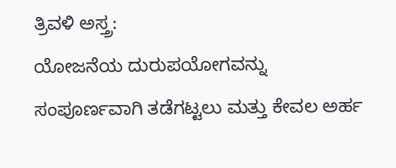ತ್ರಿವಳಿ ಅಸ್ತ್ರ:
ಯೋಜನೆಯ ದುರುಪಯೋಗವನ್ನು ಸಂಪೂರ್ಣವಾಗಿ ತಡೆಗಟ್ಟಲು ಮತ್ತು ಕೇವಲ ಅರ್ಹ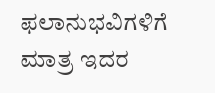ಫಲಾನುಭವಿಗಳಿಗೆ ಮಾತ್ರ ಇದರ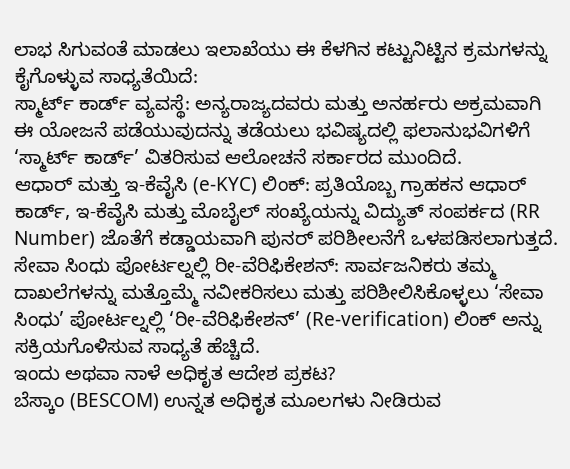ಲಾಭ ಸಿಗುವಂತೆ ಮಾಡಲು ಇಲಾಖೆಯು ಈ ಕೆಳಗಿನ ಕಟ್ಟುನಿಟ್ಟಿನ ಕ್ರಮಗಳನ್ನು ಕೈಗೊಳ್ಳುವ ಸಾಧ್ಯತೆಯಿದೆ:
ಸ್ಮಾರ್ಟ್ ಕಾರ್ಡ್ ವ್ಯವಸ್ಥೆ: ಅನ್ಯರಾಜ್ಯದವರು ಮತ್ತು ಅನರ್ಹರು ಅಕ್ರಮವಾಗಿ ಈ ಯೋಜನೆ ಪಡೆಯುವುದನ್ನು ತಡೆಯಲು ಭವಿಷ್ಯದಲ್ಲಿ ಫಲಾನುಭವಿಗಳಿಗೆ ‘ಸ್ಮಾರ್ಟ್ ಕಾರ್ಡ್’ ವಿತರಿಸುವ ಆಲೋಚನೆ ಸರ್ಕಾರದ ಮುಂದಿದೆ.
ಆಧಾರ್ ಮತ್ತು ಇ-ಕೆವೈಸಿ (e-KYC) ಲಿಂಕ್: ಪ್ರತಿಯೊಬ್ಬ ಗ್ರಾಹಕನ ಆಧಾರ್ ಕಾರ್ಡ್, ಇ-ಕೆವೈಸಿ ಮತ್ತು ಮೊಬೈಲ್ ಸಂಖ್ಯೆಯನ್ನು ವಿದ್ಯುತ್ ಸಂಪರ್ಕದ (RR Number) ಜೊತೆಗೆ ಕಡ್ಡಾಯವಾಗಿ ಪುನರ್ ಪರಿಶೀಲನೆಗೆ ಒಳಪಡಿಸಲಾಗುತ್ತದೆ.
ಸೇವಾ ಸಿಂಧು ಪೋರ್ಟಲ್ನಲ್ಲಿ ರೀ-ವೆರಿಫಿಕೇಶನ್: ಸಾರ್ವಜನಿಕರು ತಮ್ಮ ದಾಖಲೆಗಳನ್ನು ಮತ್ತೊಮ್ಮೆ ನವೀಕರಿಸಲು ಮತ್ತು ಪರಿಶೀಲಿಸಿಕೊಳ್ಳಲು ‘ಸೇವಾ ಸಿಂಧು’ ಪೋರ್ಟಲ್ನಲ್ಲಿ ‘ರೀ-ವೆರಿಫಿಕೇಶನ್’ (Re-verification) ಲಿಂಕ್ ಅನ್ನು ಸಕ್ರಿಯಗೊಳಿಸುವ ಸಾಧ್ಯತೆ ಹೆಚ್ಚಿದೆ.
ಇಂದು ಅಥವಾ ನಾಳೆ ಅಧಿಕೃತ ಆದೇಶ ಪ್ರಕಟ?
ಬೆಸ್ಕಾಂ (BESCOM) ಉನ್ನತ ಅಧಿಕೃತ ಮೂಲಗಳು ನೀಡಿರುವ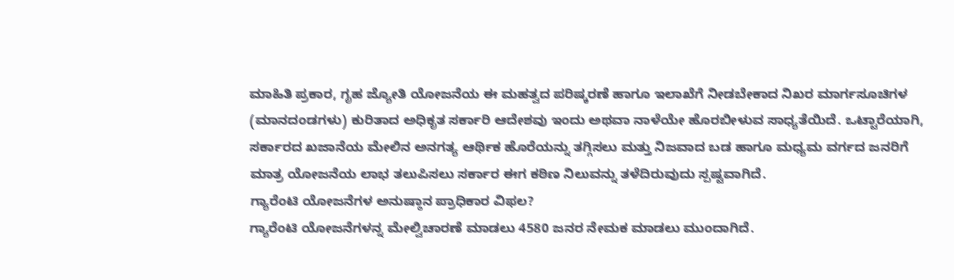ಮಾಹಿತಿ ಪ್ರಕಾರ, ಗೃಹ ಜ್ಯೋತಿ ಯೋಜನೆಯ ಈ ಮಹತ್ವದ ಪರಿಷ್ಕರಣೆ ಹಾಗೂ ಇಲಾಖೆಗೆ ನೀಡಬೇಕಾದ ನಿಖರ ಮಾರ್ಗಸೂಚಿಗಳ (ಮಾನದಂಡಗಳು) ಕುರಿತಾದ ಅಧಿಕೃತ ಸರ್ಕಾರಿ ಆದೇಶವು ಇಂದು ಅಥವಾ ನಾಳೆಯೇ ಹೊರಬೀಳುವ ಸಾಧ್ಯತೆಯಿದೆ. ಒಟ್ಟಾರೆಯಾಗಿ, ಸರ್ಕಾರದ ಖಜಾನೆಯ ಮೇಲಿನ ಅನಗತ್ಯ ಆರ್ಥಿಕ ಹೊರೆಯನ್ನು ತಗ್ಗಿಸಲು ಮತ್ತು ನಿಜವಾದ ಬಡ ಹಾಗೂ ಮಧ್ಯಮ ವರ್ಗದ ಜನರಿಗೆ ಮಾತ್ರ ಯೋಜನೆಯ ಲಾಭ ತಲುಪಿಸಲು ಸರ್ಕಾರ ಈಗ ಕಠಿಣ ನಿಲುವನ್ನು ತಳೆದಿರುವುದು ಸ್ಪಷ್ಟವಾಗಿದೆ.
ಗ್ಯಾರೆಂಟಿ ಯೋಜನೆಗಳ ಅನುಷ್ಠಾನ ಪ್ರಾಧಿಕಾರ ವಿಫಲ?
ಗ್ಯಾರೆಂಟಿ ಯೋಜನೆಗಳನ್ನ ಮೇಲ್ವಿಚಾರಣೆ ಮಾಡಲು 4580 ಜನರ ನೇಮಕ ಮಾಡಲು ಮುಂದಾಗಿದೆ.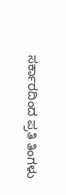ಸರ್ಕಾರದಿಂದ ಪ್ರತಿ ತಿಂಗಳು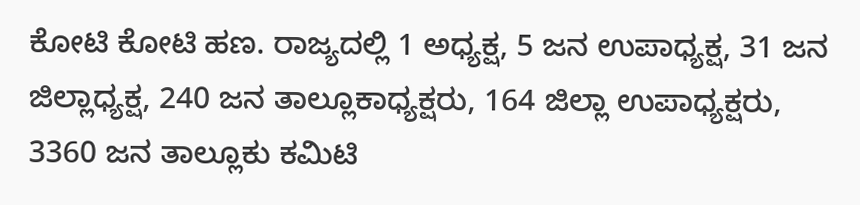ಕೋಟಿ ಕೋಟಿ ಹಣ. ರಾಜ್ಯದಲ್ಲಿ 1 ಅಧ್ಯಕ್ಷ, 5 ಜನ ಉಪಾಧ್ಯಕ್ಷ, 31 ಜನ ಜಿಲ್ಲಾಧ್ಯಕ್ಷ, 240 ಜನ ತಾಲ್ಲೂಕಾಧ್ಯಕ್ಷರು, 164 ಜಿಲ್ಲಾ ಉಪಾಧ್ಯಕ್ಷರು, 3360 ಜನ ತಾಲ್ಲೂಕು ಕಮಿಟಿ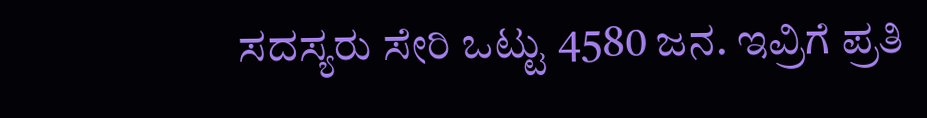ಸದಸ್ಯರು ಸೇರಿ ಒಟ್ಟು 4580 ಜನ. ಇವ್ರಿಗೆ ಪ್ರತಿ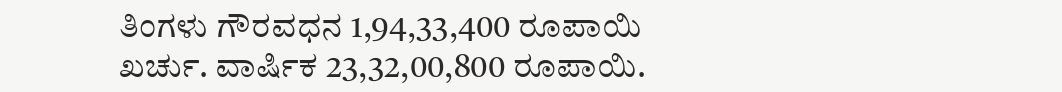ತಿಂಗಳು ಗೌರವಧನ 1,94,33,400 ರೂಪಾಯಿ ಖರ್ಚು. ವಾರ್ಷಿಕ 23,32,00,800 ರೂಪಾಯಿ.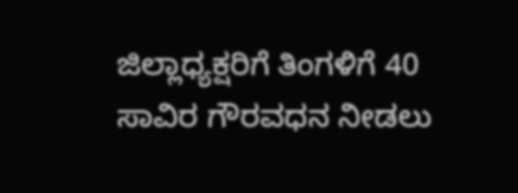ಜಿಲ್ಲಾಧ್ಯಕ್ಷರಿಗೆ ತಿಂಗಳಿಗೆ 40 ಸಾವಿರ ಗೌರವಧನ ನೀಡಲು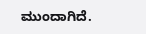ಮುಂದಾಗಿದೆ.